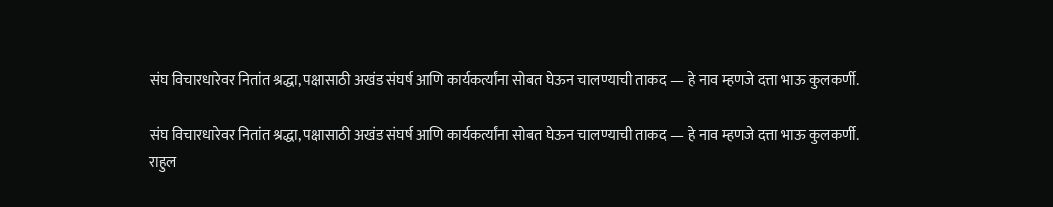संघ विचारधारेवर नितांत श्रद्धा, पक्षासाठी अखंड संघर्ष आणि कार्यकर्त्यांना सोबत घेऊन चालण्याची ताकद — हे नाव म्हणजे दत्ता भाऊ कुलकर्णी.

संघ विचारधारेवर नितांत श्रद्धा, पक्षासाठी अखंड संघर्ष आणि कार्यकर्त्यांना सोबत घेऊन चालण्याची ताकद — हे नाव म्हणजे दत्ता भाऊ कुलकर्णी.
राहुल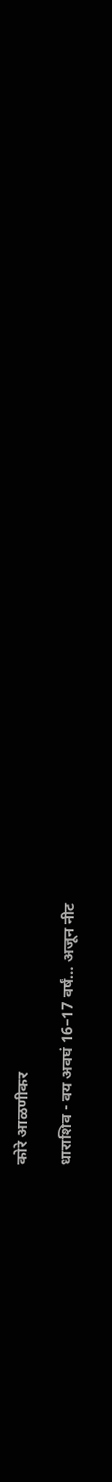कोरे आळणीकर

धाराशिव - वय अवघं 16–17 वर्षं… अजून नीट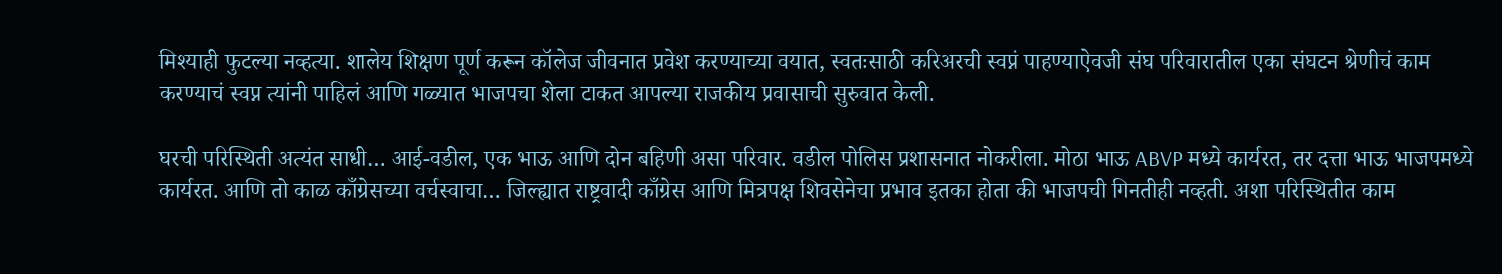मिश्याही फुटल्या नव्हत्या. शालेय शिक्षण पूर्ण करून कॉलेज जीवनात प्रवेश करण्याच्या वयात, स्वतःसाठी करिअरची स्वप्नं पाहण्याऐवजी संघ परिवारातील एका संघटन श्रेणीचं काम करण्याचं स्वप्न त्यांनी पाहिलं आणि गळ्यात भाजपचा शेला टाकत आपल्या राजकीय प्रवासाची सुरुवात केली.

घरची परिस्थिती अत्यंत साधी… आई-वडील, एक भाऊ आणि दोन बहिणी असा परिवार. वडील पोलिस प्रशासनात नोकरीला. मोठा भाऊ ABVP मध्ये कार्यरत, तर दत्ता भाऊ भाजपमध्ये कार्यरत. आणि तो काळ काँग्रेसच्या वर्चस्वाचा… जिल्ह्यात राष्ट्रवादी काँग्रेस आणि मित्रपक्ष शिवसेनेचा प्रभाव इतका होता की भाजपची गिनतीही नव्हती. अशा परिस्थितीत काम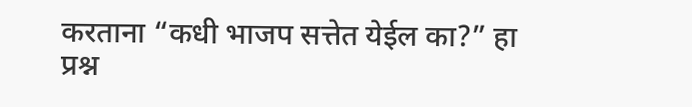करताना “कधी भाजप सत्तेत येईल का?” हा
प्रश्न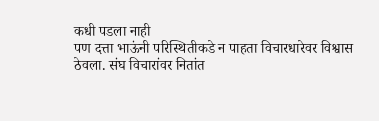कधी पडला नाही
पण दत्ता भाऊंनी परिस्थितीकडे न पाहता विचारधारेवर विश्वास ठेवला. संघ विचारांवर नितांत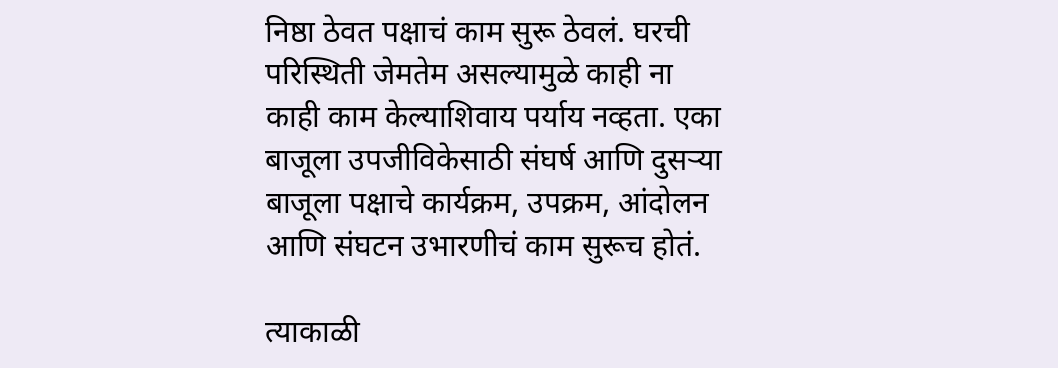निष्ठा ठेवत पक्षाचं काम सुरू ठेवलं. घरची परिस्थिती जेमतेम असल्यामुळे काही ना काही काम केल्याशिवाय पर्याय नव्हता. एका बाजूला उपजीविकेसाठी संघर्ष आणि दुसऱ्या बाजूला पक्षाचे कार्यक्रम, उपक्रम, आंदोलन आणि संघटन उभारणीचं काम सुरूच होतं.

त्याकाळी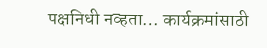पक्षनिधी नव्हता… कार्यक्रमांसाठी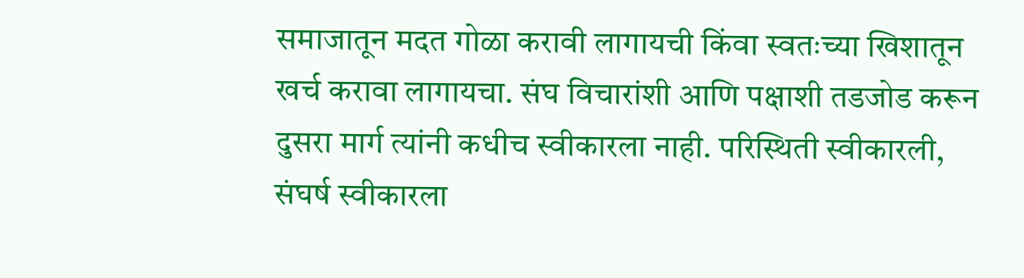समाजातून मदत गोळा करावी लागायची किंवा स्वतःच्या खिशातून खर्च करावा लागायचा. संघ विचारांशी आणि पक्षाशी तडजोड करून दुसरा मार्ग त्यांनी कधीच स्वीकारला नाही. परिस्थिती स्वीकारली, संघर्ष स्वीकारला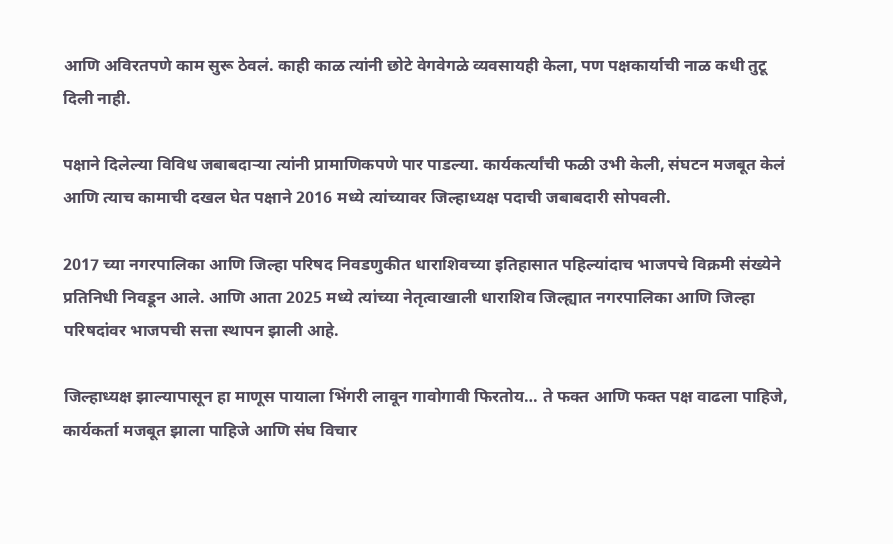आणि अविरतपणे काम सुरू ठेवलं. काही काळ त्यांनी छोटे वेगवेगळे व्यवसायही केला, पण पक्षकार्याची नाळ कधी तुटू दिली नाही.

पक्षाने दिलेल्या विविध जबाबदाऱ्या त्यांनी प्रामाणिकपणे पार पाडल्या. कार्यकर्त्यांची फळी उभी केली, संघटन मजबूत केलं आणि त्याच कामाची दखल घेत पक्षाने 2016 मध्ये त्यांच्यावर जिल्हाध्यक्ष पदाची जबाबदारी सोपवली.

2017 च्या नगरपालिका आणि जिल्हा परिषद निवडणुकीत धाराशिवच्या इतिहासात पहिल्यांदाच भाजपचे विक्रमी संख्येने प्रतिनिधी निवडून आले. आणि आता 2025 मध्ये त्यांच्या नेतृत्वाखाली धाराशिव जिल्ह्यात नगरपालिका आणि जिल्हा परिषदांवर भाजपची सत्ता स्थापन झाली आहे.

जिल्हाध्यक्ष झाल्यापासून हा माणूस पायाला भिंगरी लावून गावोगावी फिरतोय… ते फक्त आणि फक्त पक्ष वाढला पाहिजे, कार्यकर्ता मजबूत झाला पाहिजे आणि संघ विचार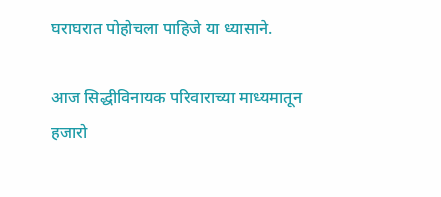घराघरात पोहोचला पाहिजे या ध्यासाने.

आज सिद्धीविनायक परिवाराच्या माध्यमातून हजारो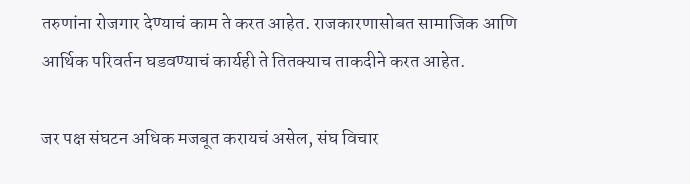तरुणांना रोजगार देण्याचं काम ते करत आहेत. राजकारणासोबत सामाजिक आणि आर्थिक परिवर्तन घडवण्याचं कार्यही ते तितक्याच ताकदीने करत आहेत.

जर पक्ष संघटन अधिक मजबूत करायचं असेल, संघ विचार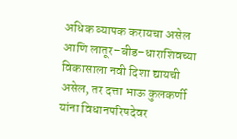अधिक व्यापक करायचा असेल आणि लातूर–बीड–धाराशिवच्या विकासाला नवी दिशा द्यायची असेल, तर दत्ता भाऊ कुलकर्णी यांना विधानपरिषदेवर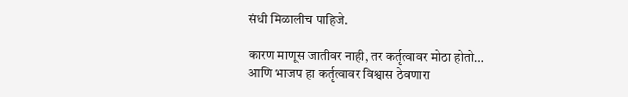संधी मिळालीच पाहिजे.

कारण माणूस जातीवर नाही, तर कर्तृत्वावर मोठा होतो… आणि भाजप हा कर्तृत्वावर विश्वास ठेवणारा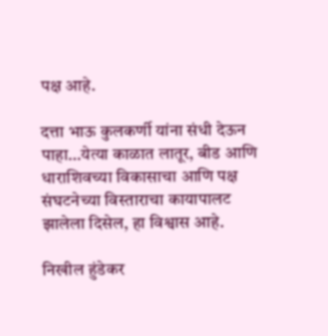पक्ष आहे.

दत्ता भाऊ कुलकर्णी यांना संधी देऊन पाहा…येत्या काळात लातूर, बीड आणि धाराशिवच्या विकासाचा आणि पक्ष संघटनेच्या विस्ताराचा कायापालट झालेला दिसेल, हा विश्वास आहे.

निखील हुंडेकर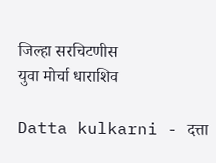जिल्हा सरचिटणीस
युवा मोर्चा धाराशिव

Datta kulkarni - दत्ता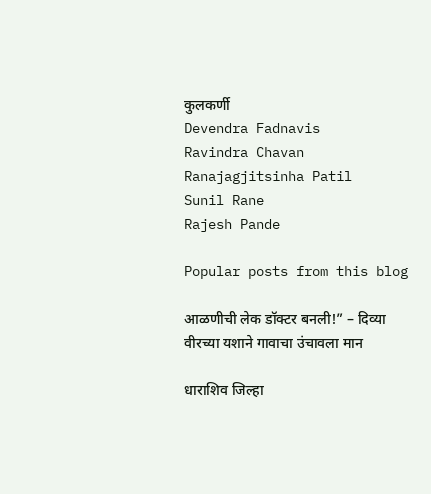कुलकर्णी
Devendra Fadnavis
Ravindra Chavan
Ranajagjitsinha Patil
Sunil Rane
Rajesh Pande

Popular posts from this blog

आळणीची लेक डॉक्टर बनली!” – दिव्या वीरच्या यशाने गावाचा उंचावला मान

धाराशिव जिल्हा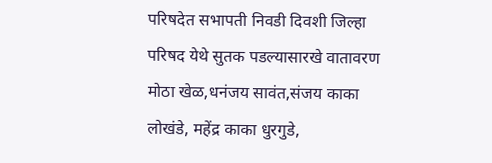परिषदेत सभापती निवडी दिवशी जिल्हा परिषद येथे सुतक पडल्यासारखे वातावरण मोठा खेळ,धनंजय सावंत,संजय काका लोखंडे, महेंद्र काका धुरगुडे,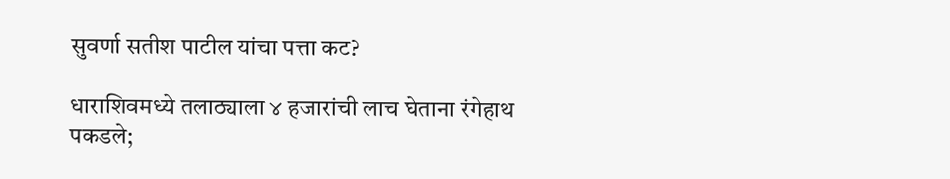सुवर्णा सतीश पाटील यांचा पत्ता कट?

धाराशिवमध्ये तलाठ्याला ४ हजारांची लाच घेताना रंगेहाथ पकडले;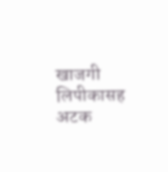खाजगी लिपीकासह अटक